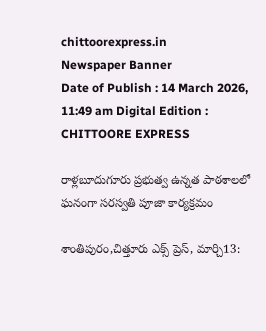chittoorexpress.in
Newspaper Banner
Date of Publish : 14 March 2026, 11:49 am Digital Edition : CHITTOORE EXPRESS

రాళ్లబూదుగూరు ప్రభుత్వ ఉన్నత పాఠశాలలో ఘనంగా సరస్వతి పూజా కార్యక్రమం

శాంతిపురం,చిత్తూరు ఎక్స్ ప్రెస్, మార్చి13: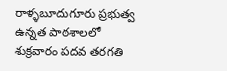రాళ్ళబూదుగూరు ప్రభుత్వ ఉన్నత పాఠశాలలో శుక్రవారం పదవ తరగతి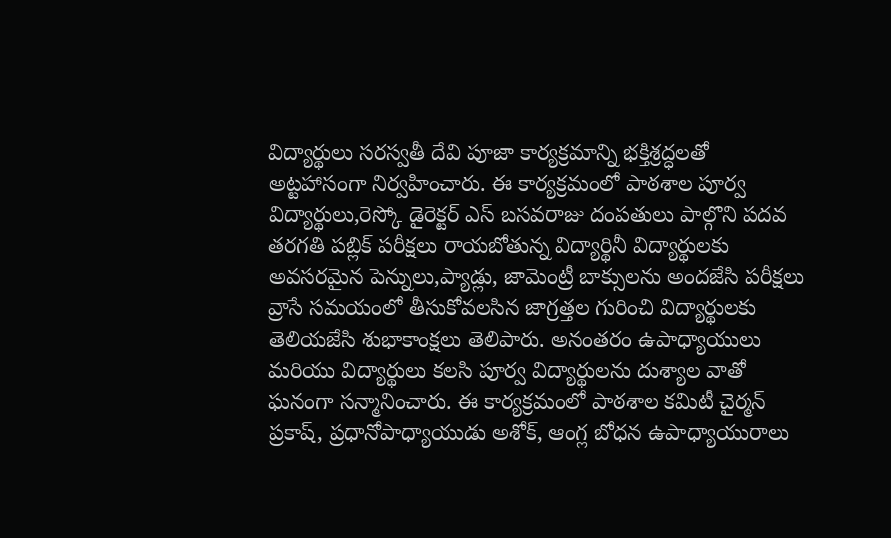విద్యార్థులు సరస్వతీ దేవి పూజా కార్యక్రమాన్ని భక్తిశ్రద్ధలతో అట్టహాసంగా నిర్వహించారు. ఈ కార్యక్రమంలో పాఠశాల పూర్వ విద్యార్థులు,రెస్కో డైరెక్టర్ ఎస్ బసవరాజు దంపతులు పాల్గొని పదవ తరగతి పబ్లిక్ పరీక్షలు రాయబోతున్న విద్యార్థినీ విద్యార్థులకు అవసరమైన పెన్నులు,ప్యాడ్లు, జామెంట్రీ బాక్సులను అందజేసి పరీక్షలు వ్రాసే సమయంలో తీసుకోవలసిన జాగ్రత్తల గురించి విద్యార్థులకు తెలియజేసి శుభాకాంక్షలు తెలిపారు. అనంతరం ఉపాధ్యాయులు మరియు విద్యార్థులు కలసి పూర్వ విద్యార్థులను దుశ్యాల వాతో ఘనంగా సన్మానించారు. ఈ కార్యక్రమంలో పాఠశాల కమిటీ చైర్మన్ ప్రకాష్, ప్రధానోపాధ్యాయుడు అశోక్, ఆంగ్ల బోధన ఉపాధ్యాయురాలు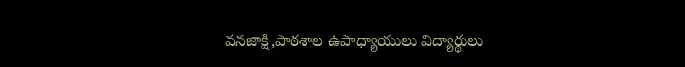వనజాక్షి,పాఠశాల ఉపాధ్యాయులు విద్యార్థులు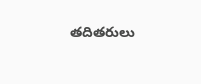తదితరులు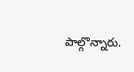పాల్గొన్నారు.